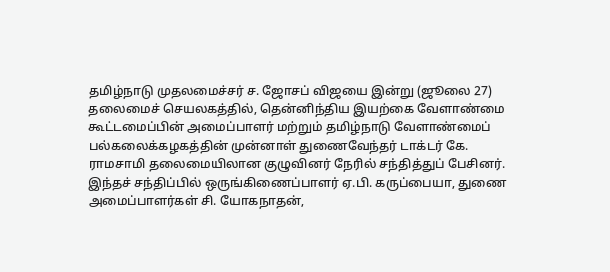தமிழ்நாடு முதலமைச்சர் ச. ஜோசப் விஜயை இன்று (ஜூலை 27) தலைமைச் செயலகத்தில், தென்னிந்திய இயற்கை வேளாண்மை கூட்டமைப்பின் அமைப்பாளர் மற்றும் தமிழ்நாடு வேளாண்மைப் பல்கலைக்கழகத்தின் முன்னாள் துணைவேந்தர் டாக்டர் கே. ராமசாமி தலைமையிலான குழுவினர் நேரில் சந்தித்துப் பேசினர்.
இந்தச் சந்திப்பில் ஒருங்கிணைப்பாளர் ஏ.பி. கருப்பையா, துணை அமைப்பாளர்கள் சி. யோகநாதன்,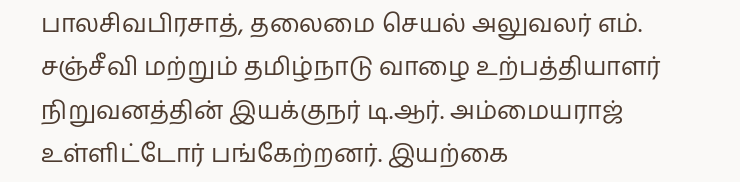பாலசிவபிரசாத், தலைமை செயல் அலுவலர் எம். சஞ்சீவி மற்றும் தமிழ்நாடு வாழை உற்பத்தியாளர் நிறுவனத்தின் இயக்குநர் டி.ஆர். அம்மையராஜ் உள்ளிட்டோர் பங்கேற்றனர். இயற்கை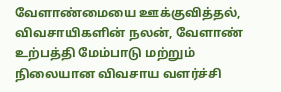வேளாண்மையை ஊக்குவித்தல், விவசாயிகளின் நலன், வேளாண் உற்பத்தி மேம்பாடு மற்றும் நிலையான விவசாய வளர்ச்சி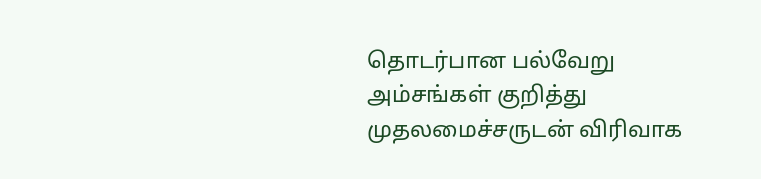தொடர்பான பல்வேறு அம்சங்கள் குறித்து முதலமைச்சருடன் விரிவாக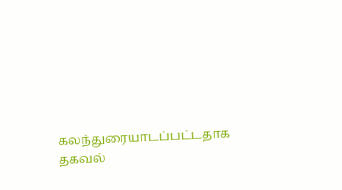கலந்துரையாடப்பட்டதாக தகவல்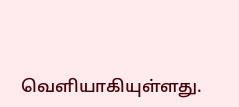வெளியாகியுள்ளது.